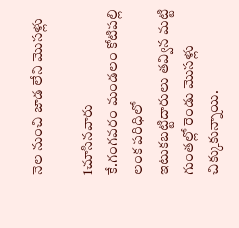నెల నుంచి జాడ లేని మొసళ్లు

1చూసినవారు
కే.గంగవరం మండలం కోటిపల్లి లంక పరిధిలో ఇటుకబట్టిదారులు తవ్విన మట్టి గుంతల్లో రెండు మొసళ్లు చిక్కుకున్నాయి.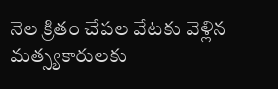నెల క్రితం చేపల వేటకు వెళ్లిన మత్స్యకారులకు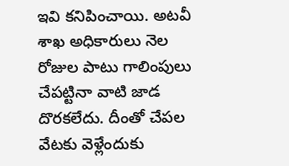ఇవి కనిపించాయి. అటవీ శాఖ అధికారులు నెల రోజుల పాటు గాలింపులు చేపట్టినా వాటి జాడ దొరకలేదు. దీంతో చేపల వేటకు వెళ్లేందుకు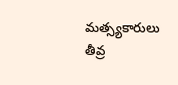మత్స్యకారులు తీవ్ర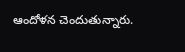ఆందోళన చెందుతున్నారు.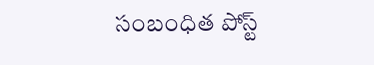సంబంధిత పోస్ట్